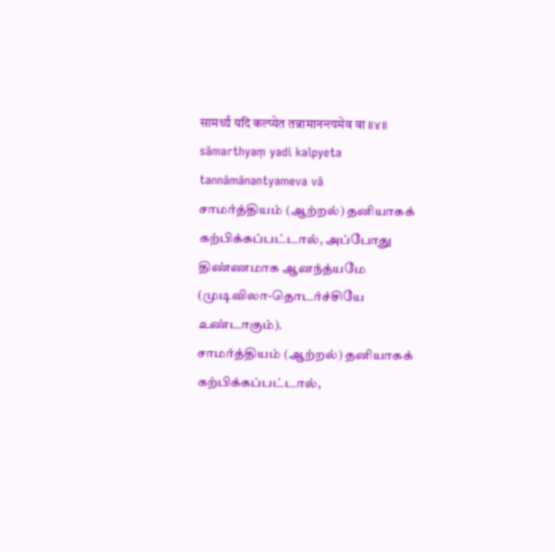सामर्थ्यं यदि कल्प्येत तन्नामानन्त्यमेव वा ॥४॥
sāmarthyaṃ yadi kalpyeta tannāmānantyameva vā
சாமர்த்தியம் (ஆற்றல்) தனியாகக் கற்பிக்கப்பட்டால், அப்போது திண்ணமாக ஆனந்த்யமே (முடிவிலா-தொடர்ச்சியே உண்டாகும்).
சாமர்த்தியம் (ஆற்றல்) தனியாகக் கற்பிக்கப்பட்டால்,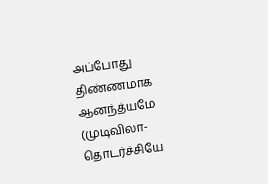அப்போது திண்ணமாக ஆனந்த்யமே (முடிவிலா-தொடர்ச்சியே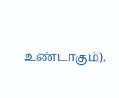உண்டாகும்).